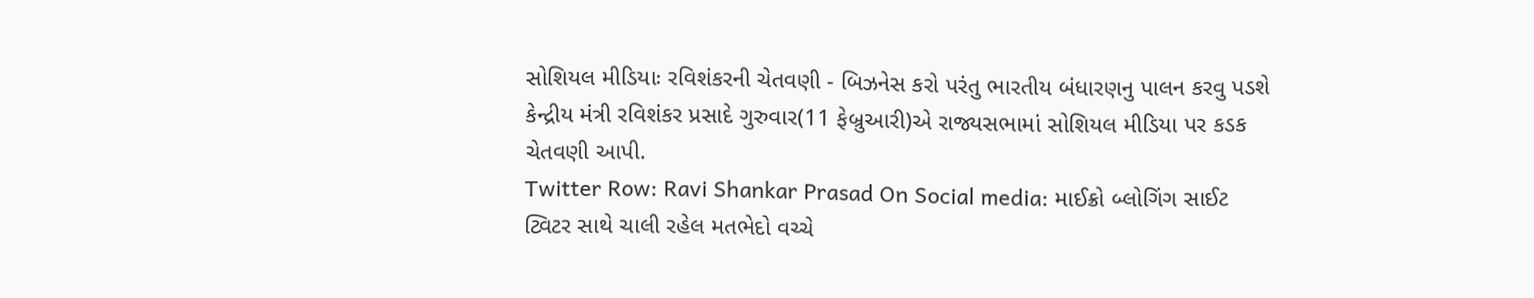સોશિયલ મીડિયાઃ રવિશંકરની ચેતવણી - બિઝનેસ કરો પરંતુ ભારતીય બંધારણનુ પાલન કરવુ પડશે
કેન્દ્રીય મંત્રી રવિશંકર પ્રસાદે ગુરુવાર(11 ફેબ્રુઆરી)એ રાજ્યસભામાં સોશિયલ મીડિયા પર કડક ચેતવણી આપી.
Twitter Row: Ravi Shankar Prasad On Social media: માઈક્રો બ્લોગિંગ સાઈટ ટ્વિટર સાથે ચાલી રહેલ મતભેદો વચ્ચે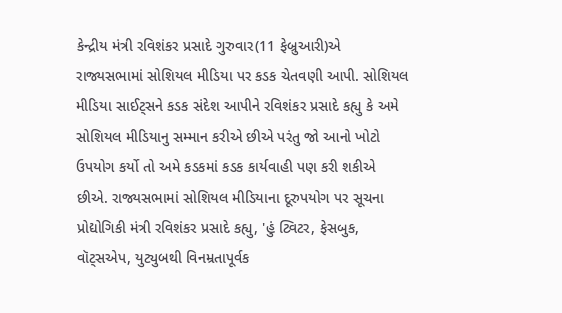કેન્દ્રીય મંત્રી રવિશંકર પ્રસાદે ગુરુવાર(11 ફેબ્રુઆરી)એ રાજ્યસભામાં સોશિયલ મીડિયા પર કડક ચેતવણી આપી. સોશિયલ મીડિયા સાઈટ્સને કડક સંદેશ આપીને રવિશંકર પ્રસાદે કહ્યુ કે અમે સોશિયલ મીડિયાનુ સમ્માન કરીએ છીએ પરંતુ જો આનો ખોટો ઉપયોગ કર્યો તો અમે કડકમાં કડક કાર્યવાહી પણ કરી શકીએ છીએ. રાજ્યસભામાં સોશિયલ મીડિયાના દૂરુપયોગ પર સૂચના પ્રોદ્યોગિકી મંત્રી રવિશંકર પ્રસાદે કહ્યુ, 'હું ટ્વિટર, ફેસબુક, વૉટ્સએપ, યુટ્યુબથી વિનમ્રતાપૂર્વક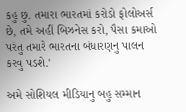કહુ છુ. તમારા ભારતમાં કરોડો ફોલોઅર્સ છે, તમે અહીં બિઝનેસ કરો, પૈસા કમાઓ પરંતુ તમારે ભારતના બંધારણનુ પાલન કરવુ પડશે.'

અમે સોશિયલ મીડિયાનુ બહુ સમ્માન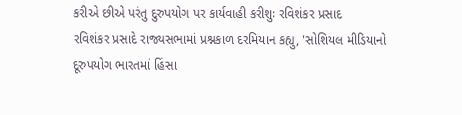કરીએ છીએ પરંતુ દુરુપયોગ પર કાર્યવાહી કરીશુઃ રવિશંકર પ્રસાદ
રવિશંકર પ્રસાદે રાજ્યસભામાં પ્રશ્નકાળ દરમિયાન કહ્યુ, 'સોશિયલ મીડિયાનો દૂરુપયોગ ભારતમાં હિંસા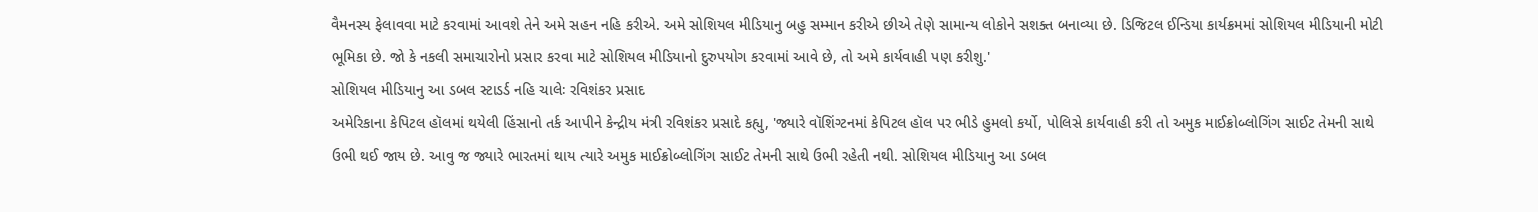વૈમનસ્ય ફેલાવવા માટે કરવામાં આવશે તેને અમે સહન નહિ કરીએ. અમે સોશિયલ મીડિયાનુ બહુ સમ્માન કરીએ છીએ તેણે સામાન્ય લોકોને સશક્ત બનાવ્યા છે. ડિજિટલ ઈન્ડિયા કાર્યક્રમમાં સોશિયલ મીડિયાની મોટી ભૂમિકા છે. જો કે નકલી સમાચારોનો પ્રસાર કરવા માટે સોશિયલ મીડિયાનો દુરુપયોગ કરવામાં આવે છે, તો અમે કાર્યવાહી પણ કરીશુ.'
સોશિયલ મીડિયાનુ આ ડબલ સ્ટાડર્ડ નહિ ચાલેઃ રવિશંકર પ્રસાદ
અમેરિકાના કેપિટલ હૉલમાં થયેલી હિંસાનો તર્ક આપીને કેન્દ્રીય મંત્રી રવિશંકર પ્રસાદે કહ્યુ, 'જ્યારે વૉશિંગ્ટનમાં કેપિટલ હૉલ પર ભીડે હુમલો કર્યો, પોલિસે કાર્યવાહી કરી તો અમુક માઈક્રોબ્લોગિંગ સાઈટ તેમની સાથે ઉભી થઈ જાય છે. આવુ જ જ્યારે ભારતમાં થાય ત્યારે અમુક માઈક્રોબ્લોગિંગ સાઈટ તેમની સાથે ઉભી રહેતી નથી. સોશિયલ મીડિયાનુ આ ડબલ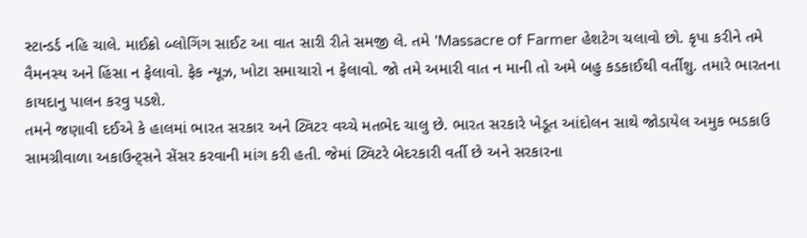સ્ટાન્ડર્ડ નહિ ચાલે. માઈક્રો બ્લોગિંગ સાઈટ આ વાત સારી રીતે સમજી લે. તમે 'Massacre of Farmer હેશટેગ ચલાવો છો. કૃપા કરીને તમે વૈમનસ્ય અને હિંસા ન ફેલાવો. ફેક ન્યૂઝ, ખોટા સમાચારો ન ફેલાવો. જો તમે અમારી વાત ન માની તો અમે બહુ કડકાઈથી વર્તીશુ. તમારે ભારતના કાયદાનુ પાલન કરવુ પડશે.
તમને જણાવી દઈએ કે હાલમાં ભારત સરકાર અને ટ્વિટર વચ્ચે મતભેદ ચાલુ છે. ભારત સરકારે ખેડૂત આંદોલન સાથે જોડાયેલ અમુક ભડકાઉ સામગ્રીવાળા અકાઉન્ટ્સને સેંસર કરવાની માંગ કરી હતી. જેમાં ટ્વિટરે બેદરકારી વર્તી છે અને સરકારના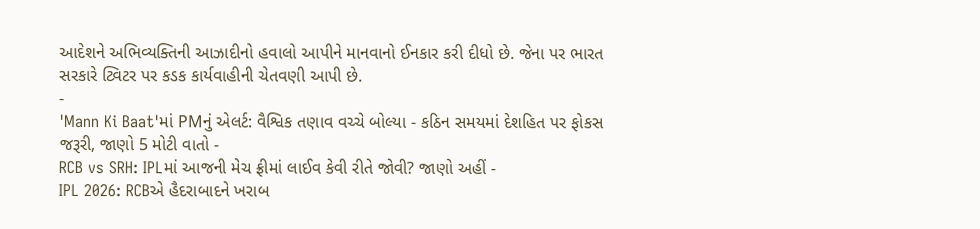આદેશને અભિવ્યક્તિની આઝાદીનો હવાલો આપીને માનવાનો ઈનકાર કરી દીધો છે. જેના પર ભારત સરકારે ટ્વિટર પર કડક કાર્યવાહીની ચેતવણી આપી છે.
-
'Mann Ki Baat'માં PMનું એલર્ટ: વૈશ્વિક તણાવ વચ્ચે બોલ્યા - કઠિન સમયમાં દેશહિત પર ફોકસ જરૂરી, જાણો 5 મોટી વાતો -
RCB vs SRH: IPLમાં આજની મેચ ફ્રીમાં લાઈવ કેવી રીતે જોવી? જાણો અહીં -
IPL 2026: RCBએ હૈદરાબાદને ખરાબ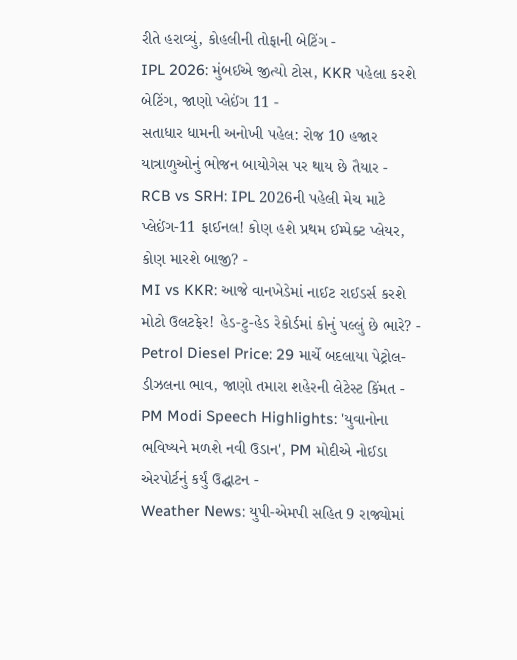રીતે હરાવ્યું, કોહલીની તોફાની બેટિંગ -
IPL 2026: મુંબઈએ જીત્યો ટોસ, KKR પહેલા કરશે બેટિંગ, જાણો પ્લેઈંગ 11 -
સતાધાર ધામની અનોખી પહેલ: રોજ 10 હજાર યાત્રાળુઓનું ભોજન બાયોગેસ પર થાય છે તૈયાર -
RCB vs SRH: IPL 2026ની પહેલી મેચ માટે પ્લેઈંગ-11 ફાઈનલ! કોણ હશે પ્રથમ ઈમ્પેક્ટ પ્લેયર, કોણ મારશે બાજી? -
MI vs KKR: આજે વાનખેડેમાં નાઈટ રાઈડર્સ કરશે મોટો ઉલટફેર! હેડ-ટુ-હેડ રેકોર્ડમાં કોનું પલ્લું છે ભારે? -
Petrol Diesel Price: 29 માર્ચે બદલાયા પેટ્રોલ-ડીઝલના ભાવ, જાણો તમારા શહેરની લેટેસ્ટ કિંમત -
PM Modi Speech Highlights: 'યુવાનોના ભવિષ્યને મળશે નવી ઉડાન', PM મોદીએ નોઈડા એરપોર્ટનું કર્યું ઉદ્ઘાટન -
Weather News: યુપી-એમપી સહિત 9 રાજ્યોમાં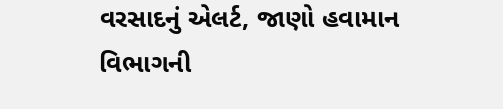વરસાદનું એલર્ટ, જાણો હવામાન વિભાગની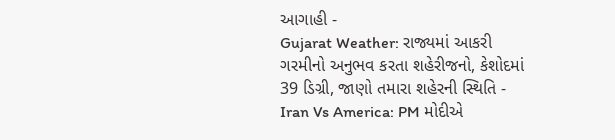આગાહી -
Gujarat Weather: રાજ્યમાં આકરી ગરમીનો અનુભવ કરતા શહેરીજનો, કેશોદમાં 39 ડિગ્રી, જાણો તમારા શહેરની સ્થિતિ -
Iran Vs America: PM મોદીએ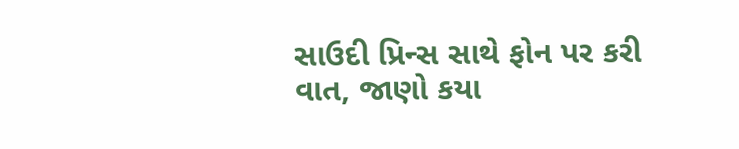સાઉદી પ્રિન્સ સાથે ફોન પર કરી વાત, જાણો કયા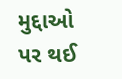મુદ્દાઓ પર થઈ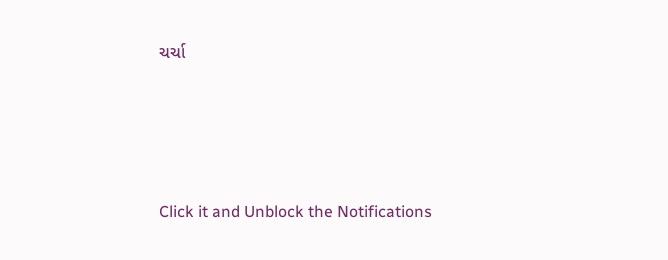ચર્ચા






Click it and Unblock the Notifications